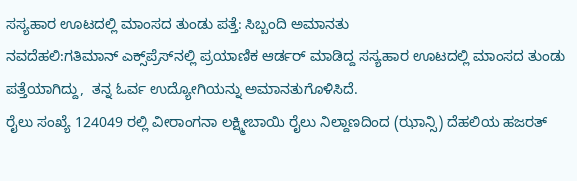ಸಸ್ಯಹಾರ ಊಟದಲ್ಲಿ ಮಾಂಸದ ತುಂಡು ಪತ್ತೆ: ಸಿಬ್ಬಂದಿ ಅಮಾನತು
ನವದೆಹಲಿ:ಗತಿಮಾನ್ ಎಕ್ಸ್‌ಪ್ರೆಸ್‌ನಲ್ಲಿ ಪ್ರಯಾಣಿಕ ಆರ್ಡರ್‌ ಮಾಡಿದ್ದ ಸಸ್ಯಹಾರ ಊಟದಲ್ಲಿ ಮಾಂಸದ ತುಂಡು ಪತ್ತೆಯಾಗಿದ್ದು,  ತನ್ನ ಓರ್ವ ಉದ್ಯೋಗಿಯನ್ನು ಅಮಾನತುಗೊಳಿಸಿದೆ.
ರೈಲು ಸಂಖ್ಯೆ 124049 ರಲ್ಲಿ ವೀರಾಂಗನಾ ಲಕ್ಷ್ಮೀಬಾಯಿ ರೈಲು ನಿಲ್ದಾಣದಿಂದ (ಝಾನ್ಸಿ) ದೆಹಲಿಯ ಹಜರತ್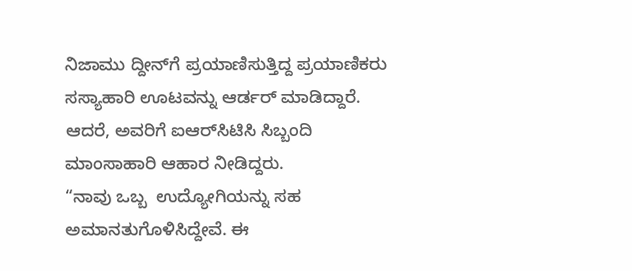ನಿಜಾಮು ದ್ದೀನ್‌ಗೆ ಪ್ರಯಾಣಿಸುತ್ತಿದ್ದ ಪ್ರಯಾಣಿಕರು ಸಸ್ಯಾಹಾರಿ ಊಟವನ್ನು ಆರ್ಡರ್ ಮಾಡಿದ್ದಾರೆ. ಆದರೆ, ಅವರಿಗೆ ಐಆರ್‌ಸಿಟಿಸಿ ಸಿಬ್ಬಂದಿ ಮಾಂಸಾಹಾರಿ ಆಹಾರ ನೀಡಿದ್ದರು.
“ನಾವು ಒಬ್ಬ  ಉದ್ಯೋಗಿಯನ್ನು ಸಹ ಅಮಾನತುಗೊಳಿಸಿದ್ದೇವೆ. ಈ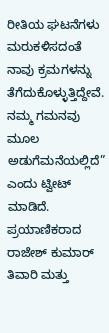ರೀತಿಯ ಘಟನೆಗಳು ಮರುಕಳಿಸದಂತೆ ನಾವು ಕ್ರಮಗಳನ್ನು ತೆಗೆದುಕೊಳ್ಳುತ್ತಿದ್ದೇವೆ. ನಮ್ಮ ಗಮನವು ಮೂಲ ಅಡುಗೆಮನೆಯಲ್ಲಿದೆ” ಎಂದು ಟ್ವೀಟ್ ಮಾಡಿದೆ.
ಪ್ರಯಾಣಿಕರಾದ ರಾಜೇಶ್ ಕುಮಾರ್ ತಿವಾರಿ ಮತ್ತು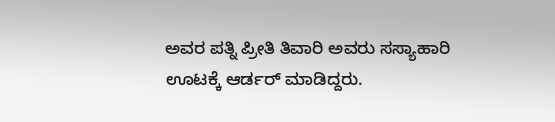ಅವರ ಪತ್ನಿ ಪ್ರೀತಿ ತಿವಾರಿ ಅವರು ಸಸ್ಯಾಹಾರಿ ಊಟಕ್ಕೆ ಆರ್ಡರ್ ಮಾಡಿದ್ದರು.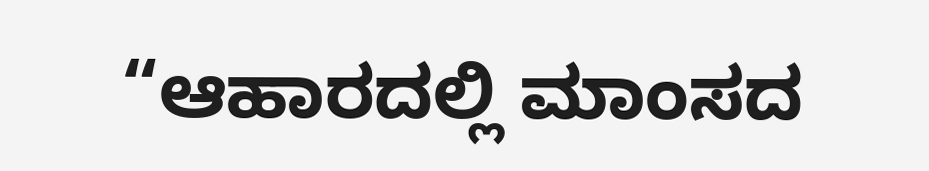“ಆಹಾರದಲ್ಲಿ ಮಾಂಸದ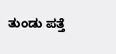ತುಂಡು ಪತ್ತೆ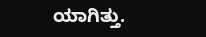ಯಾಗಿತ್ತು.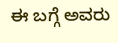ಈ ಬಗ್ಗೆ ಅವರು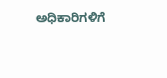ಅಧಿಕಾರಿಗಳಿಗೆ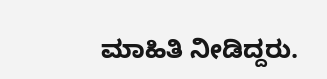ಮಾಹಿತಿ ನೀಡಿದ್ದರು.